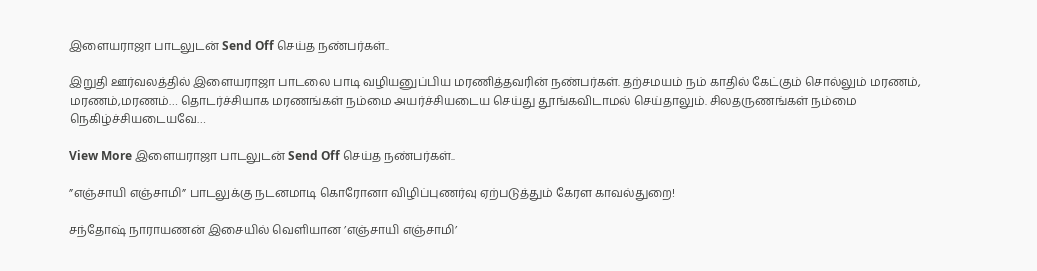இளையராஜா பாடலுடன் Send Off செய்த நண்பர்கள்..

இறுதி ஊர்வலத்தில் இளையராஜா பாடலை பாடி வழியனுப்பிய மரணித்தவரின் நண்பர்கள். தற்சமயம் நம் காதில் கேட்கும் சொல்லும் மரணம், மரணம்,மரணம்… தொடர்ச்சியாக மரணங்கள் நம்மை அயர்ச்சியடைய செய்து தூங்கவிடாமல் செய்தாலும். சிலதருணங்கள் நம்மை நெகிழ்ச்சியடையவே…

View More இளையராஜா பாடலுடன் Send Off செய்த நண்பர்கள்..

”எஞ்சாயி எஞ்சாமி” பாடலுக்கு நடனமாடி கொரோனா விழிப்புணர்வு ஏற்படுத்தும் கேரள காவல்துறை!

சந்தோஷ் நாராயணன் இசையில் வெளியான ’எஞ்சாயி எஞ்சாமி’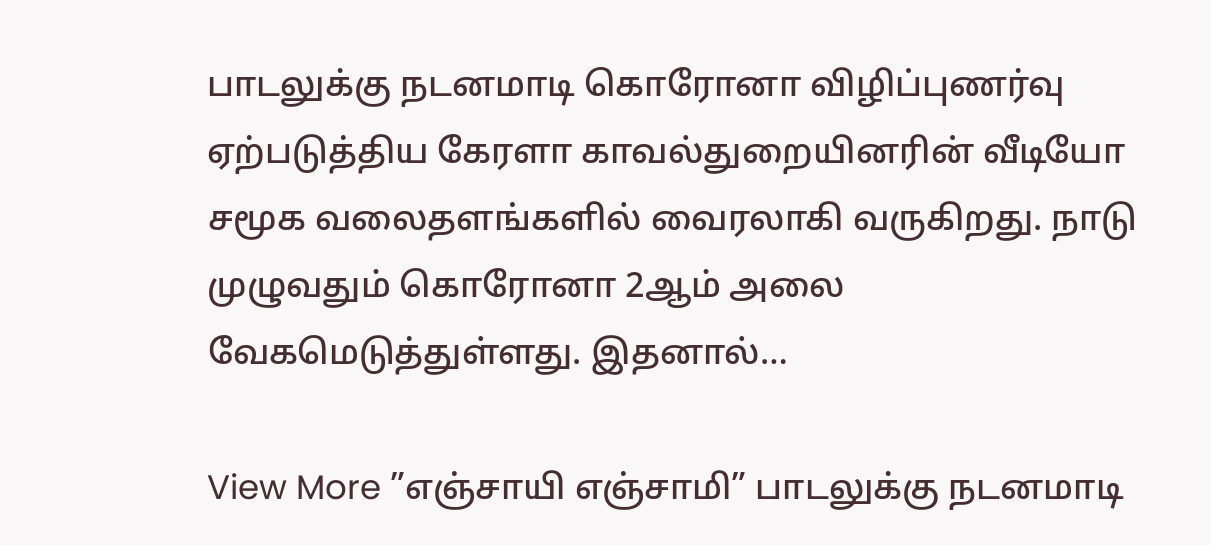பாடலுக்கு நடனமாடி கொரோனா விழிப்புணர்வு ஏற்படுத்திய கேரளா காவல்துறையினரின் வீடியோ சமூக வலைதளங்களில் வைரலாகி வருகிறது. நாடு முழுவதும் கொரோனா 2ஆம் அலை வேகமெடுத்துள்ளது. இதனால்…

View More ”எஞ்சாயி எஞ்சாமி” பாடலுக்கு நடனமாடி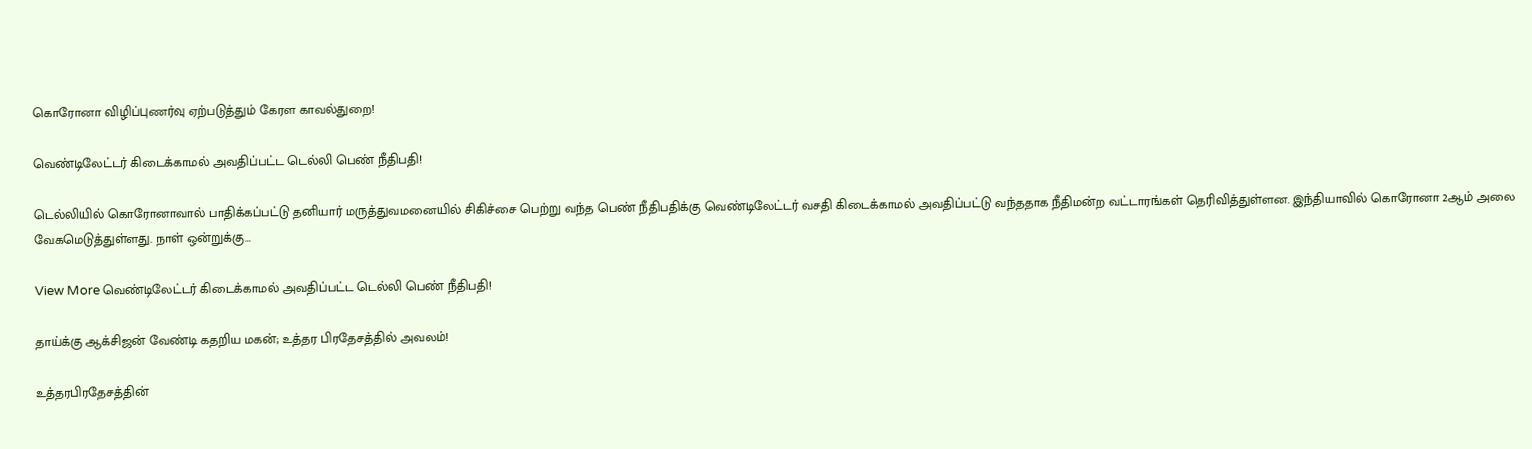கொரோனா விழிப்புணர்வு ஏற்படுத்தும் கேரள காவல்துறை!

வெண்டிலேட்டர் கிடைக்காமல் அவதிப்பட்ட டெல்லி பெண் நீதிபதி!

டெல்லியில் கொரோனாவால் பாதிக்கப்பட்டு தனியார் மருத்துவமனையில் சிகிச்சை பெற்று வந்த பெண் நீதிபதிக்கு வெண்டிலேட்டர் வசதி கிடைக்காமல் அவதிப்பட்டு வந்ததாக நீதிமன்ற வட்டாரங்கள் தெரிவித்துள்ளன. இந்தியாவில் கொரோனா 2ஆம் அலை வேகமெடுத்துள்ளது. நாள் ஒன்றுக்கு…

View More வெண்டிலேட்டர் கிடைக்காமல் அவதிப்பட்ட டெல்லி பெண் நீதிபதி!

தாய்க்கு ஆக்சிஜன் வேண்டி கதறிய மகன்; உத்தர பிரதேசத்தில் அவலம்!

உத்தரபிரதேசத்தின்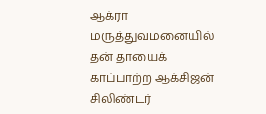ஆக்ரா மருத்துவமனையில் தன் தாயைக் காப்பாற்ற ஆக்சிஜன் சிலிண்டர்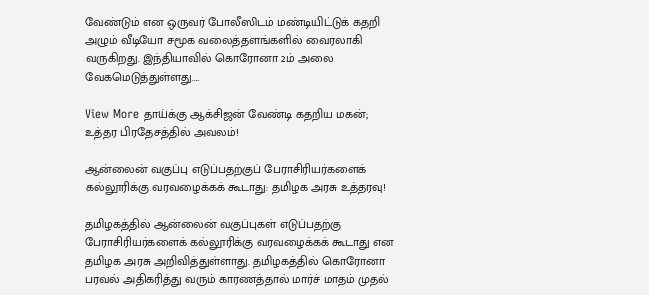வேண்டும் என ஒருவர் போலீஸிடம் மண்டியிட்டுக் கதறி அழும் வீடியோ சமூக வலைத்தளங்களில் வைரலாகி வருகிறது. இந்தியாவில் கொரோனா 2ம் அலை வேகமெடுத்துள்ளது.…

View More தாய்க்கு ஆக்சிஜன் வேண்டி கதறிய மகன்; உத்தர பிரதேசத்தில் அவலம்!

ஆன்லைன் வகுப்பு எடுப்பதற்குப் பேராசிரியர்களைக் கல்லூரிக்கு வரவழைக்கக் கூடாது: தமிழக அரசு உத்தரவு!

தமிழகத்தில் ஆன்லைன் வகுப்புகள் எடுப்பதற்கு பேராசிரியர்களைக் கல்லூரிக்கு வரவழைக்கக் கூடாது என தமிழக அரசு அறிவித்துள்ளாது. தமிழகத்தில் கொரோனா பரவல் அதிகரித்து வரும் காரணத்தால் மார்ச் மாதம் முதல்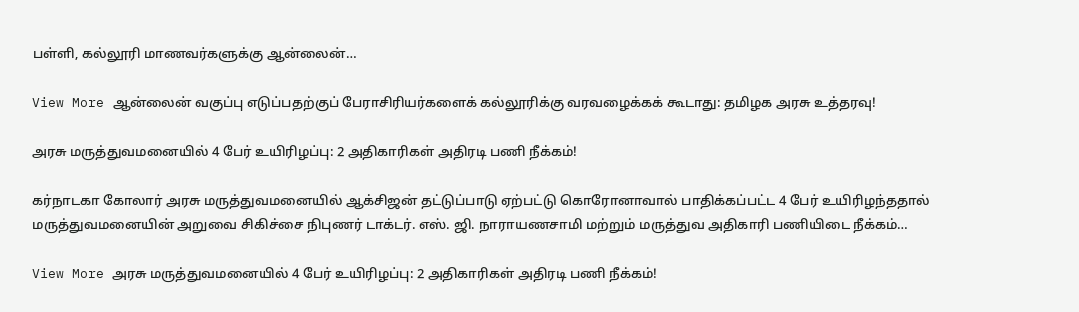பள்ளி, கல்லூரி மாணவர்களுக்கு ஆன்லைன்…

View More ஆன்லைன் வகுப்பு எடுப்பதற்குப் பேராசிரியர்களைக் கல்லூரிக்கு வரவழைக்கக் கூடாது: தமிழக அரசு உத்தரவு!

அரசு மருத்துவமனையில் 4 பேர் உயிரிழப்பு: 2 அதிகாரிகள் அதிரடி பணி நீக்கம்!

கர்நாடகா கோலார் அரசு மருத்துவமனையில் ஆக்சிஜன் தட்டுப்பாடு ஏற்பட்டு கொரோனாவால் பாதிக்கப்பட்ட 4 பேர் உயிரிழந்ததால் மருத்துவமனையின் அறுவை சிகிச்சை நிபுணர் டாக்டர். எஸ். ஜி. நாராயணசாமி மற்றும் மருத்துவ அதிகாரி பணியிடை நீக்கம்…

View More அரசு மருத்துவமனையில் 4 பேர் உயிரிழப்பு: 2 அதிகாரிகள் அதிரடி பணி நீக்கம்!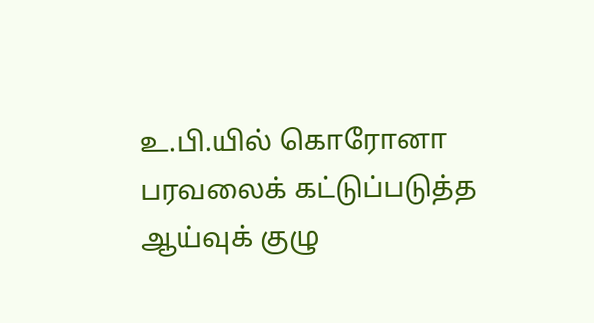உ.பி.யில் கொரோனா பரவலைக் கட்டுப்படுத்த ஆய்வுக் குழு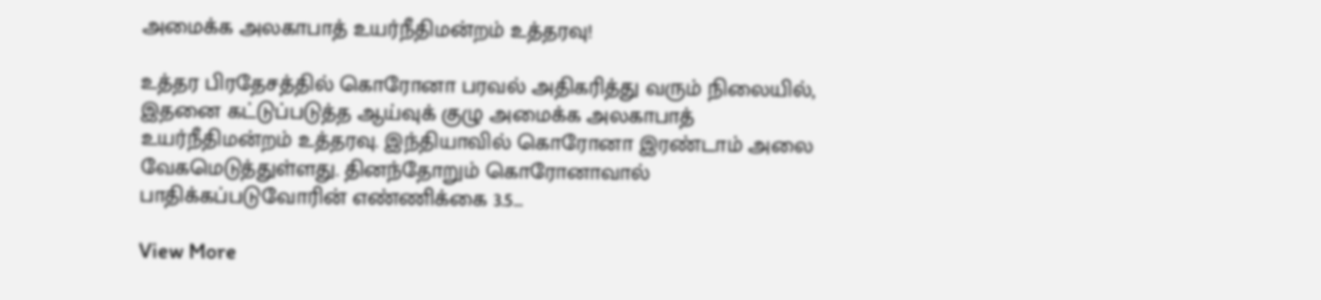அமைக்க அலகாபாத் உயர்நீதிமன்றம் உத்தரவு!

உத்தர பிரதேசத்தில் கொரோனா பரவல் அதிகரித்து வரும் நிலையில், இதனை கட்டுப்படுத்த ஆய்வுக் குழு அமைக்க அலகாபாத் உயர்நீதிமன்றம் உத்தரவு. இந்தியாவில் கொரோனா இரண்டாம் அலை வேகமெடுத்துள்ளது. தினந்தோறும் கொரோனாவால் பாதிக்கப்படுவோரின் எண்ணிக்கை 3.5…

View More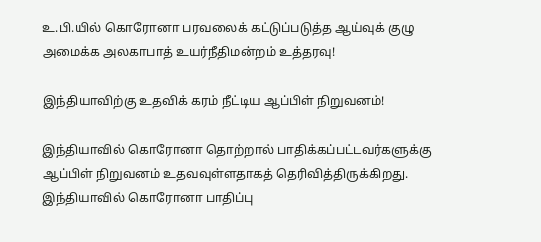உ.பி.யில் கொரோனா பரவலைக் கட்டுப்படுத்த ஆய்வுக் குழு அமைக்க அலகாபாத் உயர்நீதிமன்றம் உத்தரவு!

இந்தியாவிற்கு உதவிக் கரம் நீட்டிய ஆப்பிள் நிறுவனம்!

இந்தியாவில் கொரோனா தொற்றால் பாதிக்கப்பட்டவர்களுக்கு ஆப்பிள் நிறுவனம் உதவவுள்ளதாகத் தெரிவித்திருக்கிறது. இந்தியாவில் கொரோனா பாதிப்பு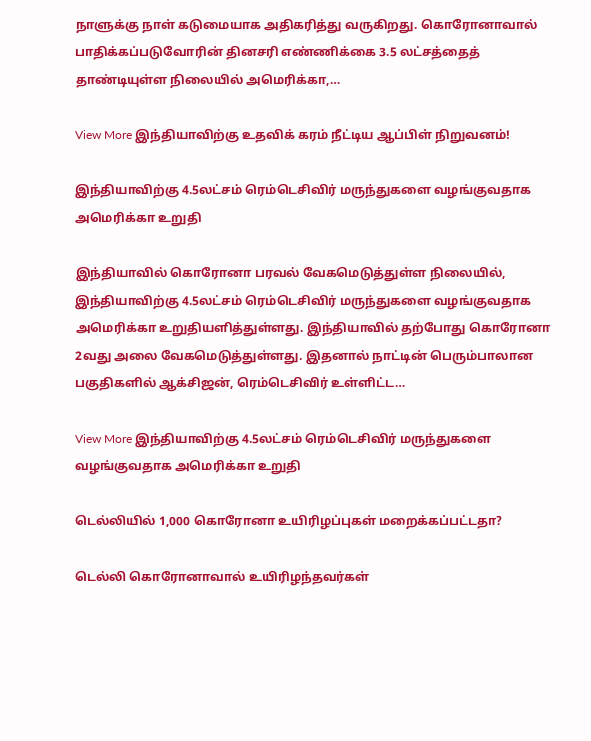நாளுக்கு நாள் கடுமையாக அதிகரித்து வருகிறது. கொரோனாவால் பாதிக்கப்படுவோரின் தினசரி எண்ணிக்கை 3.5 லட்சத்தைத் தாண்டியுள்ள நிலையில் அமெரிக்கா,…

View More இந்தியாவிற்கு உதவிக் கரம் நீட்டிய ஆப்பிள் நிறுவனம்!

இந்தியாவிற்கு 4.5லட்சம் ரெம்டெசிவிர் மருந்துகளை வழங்குவதாக அமெரிக்கா உறுதி

இந்தியாவில் கொரோனா பரவல் வேகமெடுத்துள்ள நிலையில், இந்தியாவிற்கு 4.5லட்சம் ரெம்டெசிவிர் மருந்துகளை வழங்குவதாக அமெரிக்கா உறுதியளித்துள்ளது. இந்தியாவில் தற்போது கொரோனா 2வது அலை வேகமெடுத்துள்ளது. இதனால் நாட்டின் பெரும்பாலான பகுதிகளில் ஆக்சிஜன், ரெம்டெசிவிர் உள்ளிட்ட…

View More இந்தியாவிற்கு 4.5லட்சம் ரெம்டெசிவிர் மருந்துகளை வழங்குவதாக அமெரிக்கா உறுதி

டெல்லியில் 1,000 கொரோனா உயிரிழப்புகள் மறைக்கப்பட்டதா?

டெல்லி கொரோனாவால் உயிரிழந்தவர்கள்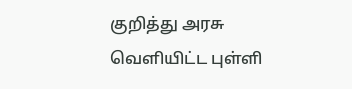குறித்து அரசு வெளியிட்ட புள்ளி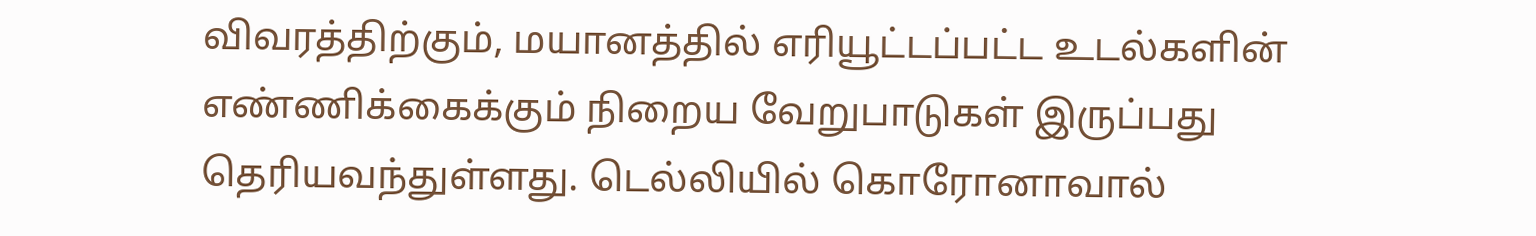விவரத்திற்கும், மயானத்தில் எரியூட்டப்பட்ட உடல்களின் எண்ணிக்கைக்கும் நிறைய வேறுபாடுகள் இருப்பது தெரியவந்துள்ளது. டெல்லியில் கொரோனாவால்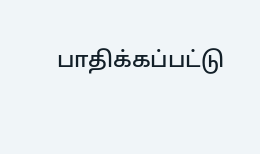பாதிக்கப்பட்டு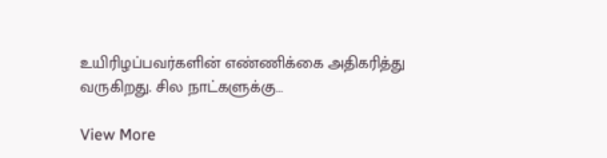உயிரிழப்பவர்களின் எண்ணிக்கை அதிகரித்து வருகிறது. சில நாட்களுக்கு…

View More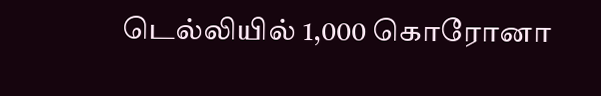டெல்லியில் 1,000 கொரோனா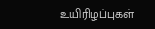உயிரிழப்புகள்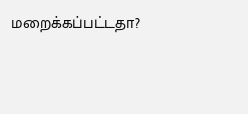மறைக்கப்பட்டதா?